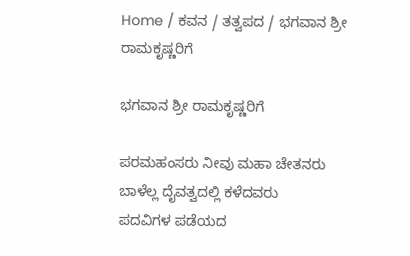Home / ಕವನ / ತತ್ವಪದ / ಭಗವಾನ ಶ್ರೀ ರಾಮಕೃಷ್ಣರಿಗೆ

ಭಗವಾನ ಶ್ರೀ ರಾಮಕೃಷ್ಣರಿಗೆ

ಪರಮಹಂಸರು ನೀವು ಮಹಾ ಚೇತನರು
ಬಾಳೆಲ್ಲ ದೈವತ್ವದಲ್ಲಿ ಕಳೆದವರು
ಪದವಿಗಳ ಪಡೆಯದ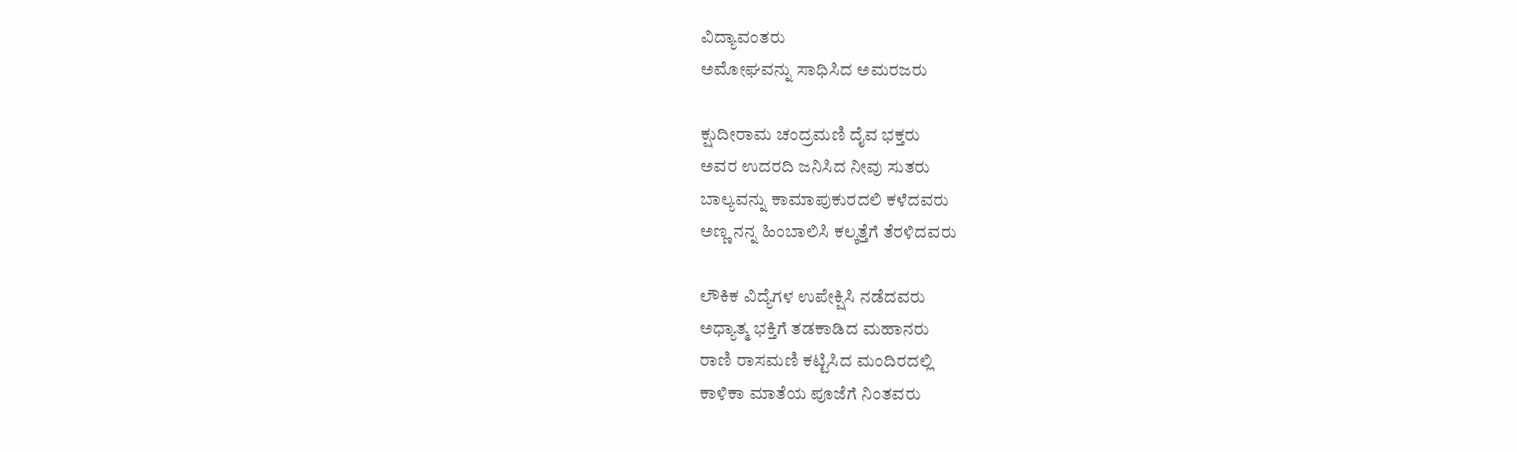ವಿದ್ಯಾವಂತರು
ಅಮೋಘವನ್ನು ಸಾಧಿಸಿದ ಅಮರಜರು

ಕ್ಷುದೀರಾಮ ಚಂದ್ರಮಣಿ ದೈವ ಭಕ್ತರು
ಅವರ ಉದರದಿ ಜನಿಸಿದ ನೀವು ಸುತರು
ಬಾಲ್ಯವನ್ನು ಕಾಮಾಪುಕುರದಲಿ ಕಳೆದವರು
ಅಣ್ಣ ನನ್ನ ಹಿಂಬಾಲಿಸಿ ಕಲ್ಕತ್ತೆಗೆ ತೆರಳಿದವರು

ಲೌಕಿಕ ವಿದ್ಯೆಗಳ ಉಪೇಕ್ಷಿಸಿ ನಡೆದವರು
ಅಧ್ಯಾತ್ಮ ಭಕ್ತಿಗೆ ತಡಕಾಡಿದ ಮಹಾನರು
ರಾಣಿ ರಾಸಮಣಿ ಕಟ್ಟಿಸಿದ ಮಂದಿರದಲ್ಲಿ
ಕಾಳಿಕಾ ಮಾತೆಯ ಪೂಜೆಗೆ ನಿಂತವರು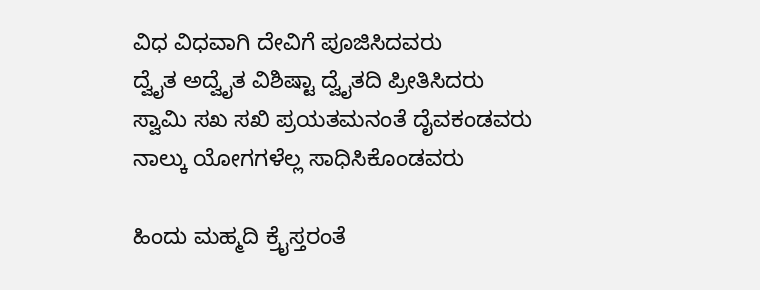ವಿಧ ವಿಧವಾಗಿ ದೇವಿಗೆ ಪೂಜಿಸಿದವರು
ದ್ವೈತ ಅದ್ವೈತ ವಿಶಿಷ್ಟಾ ದ್ವೈತದಿ ಪ್ರೀತಿಸಿದರು
ಸ್ವಾಮಿ ಸಖ ಸಖಿ ಪ್ರಯತಮನಂತೆ ದೈವಕಂಡವರು
ನಾಲ್ಕು ಯೋಗಗಳೆಲ್ಲ ಸಾಧಿಸಿಕೊಂಡವರು

ಹಿಂದು ಮಹ್ಮದಿ ಕ್ರೈಸ್ತರಂತೆ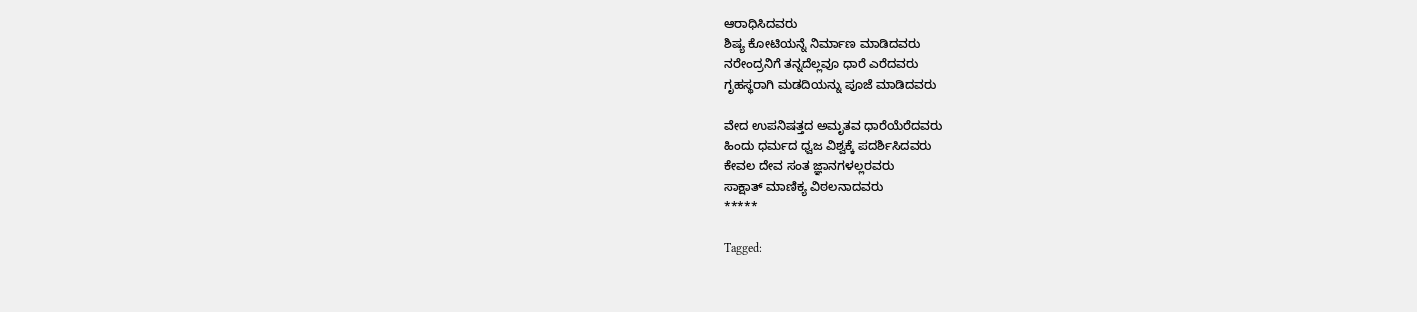ಆರಾಧಿಸಿದವರು
ಶಿಷ್ಯ ಕೋಟಿಯನ್ನೆ ನಿರ್ಮಾಣ ಮಾಡಿದವರು
ನರೇಂದ್ರನಿಗೆ ತನ್ನದೆಲ್ಲವೂ ಧಾರೆ ಎರೆದವರು
ಗೃಹಸ್ಥರಾಗಿ ಮಡದಿಯನ್ನು ಪೂಜೆ ಮಾಡಿದವರು

ವೇದ ಉಪನಿಷತ್ತದ ಅಮೃತವ ಧಾರೆಯೆರೆದವರು
ಹಿಂದು ಧರ್ಮದ ಧ್ವಜ ವಿಶ್ವಕ್ಕೆ ಪದರ್ಶಿಸಿದವರು
ಕೇವಲ ದೇವ ಸಂತ ಜ್ಞಾನಗಳಲ್ಲರವರು
ಸಾಕ್ಷಾತ್ ಮಾಣಿಕ್ಯ ವಿಠಲನಾದವರು
*****

Tagged: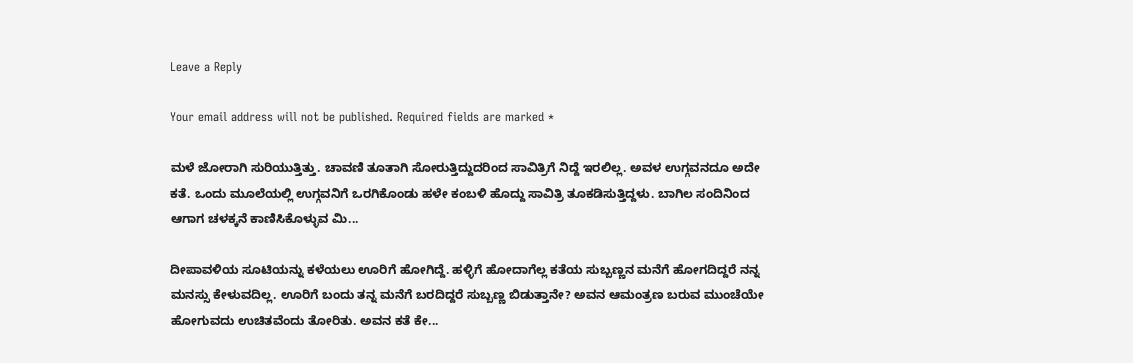Leave a Reply

Your email address will not be published. Required fields are marked *

ಮಳೆ ಜೋರಾಗಿ ಸುರಿಯುತ್ತಿತ್ತು. ಚಾವಣಿ ತೂತಾಗಿ ಸೋರುತ್ತಿದ್ದುದರಿಂದ ಸಾವಿತ್ರಿಗೆ ನಿದ್ದೆ ಇರಲಿಲ್ಲ. ಅವಳ ಉಗ್ಗವನದೂ ಅದೇ ಕತೆ. ಒಂದು ಮೂಲೆಯಲ್ಲಿ ಉಗ್ಗವನಿಗೆ ಒರಗಿಕೊಂಡು ಹಳೇ ಕಂಬಳಿ ಹೊದ್ದು ಸಾವಿತ್ರಿ ತೂಕಡಿಸುತ್ತಿದ್ದಳು. ಬಾಗಿಲ ಸಂದಿನಿಂದ ಆಗಾಗ ಚಳಕ್ಕನೆ ಕಾಣಿಸಿಕೊಳ್ಳುವ ಮಿ...

ದೀಪಾವಳಿಯ ಸೂಟಿಯನ್ನು ಕಳೆಯಲು ಊರಿಗೆ ಹೋಗಿದ್ದೆ. ಹಳ್ಳಿಗೆ ಹೋದಾಗೆಲ್ಲ ಕತೆಯ ಸುಬ್ಬಣ್ಣನ ಮನೆಗೆ ಹೋಗದಿದ್ದರೆ ನನ್ನ ಮನಸ್ಸು ಕೇಳುವದಿಲ್ಲ. ಊರಿಗೆ ಬಂದು ತನ್ನ ಮನೆಗೆ ಬರದಿದ್ದರೆ ಸುಬ್ಬಣ್ಣ ಬಿಡುತ್ತಾನೇ? ಅವನ ಆಮಂತ್ರಣ ಬರುವ ಮುಂಚೆಯೇ ಹೋಗುವದು ಉಚಿತವೆಂದು ತೋರಿತು. ಅವನ ಕತೆ ಕೇ...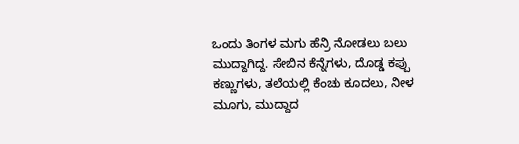ಒಂದು ತಿಂಗಳ ಮಗು ಹೆನ್ರಿ ನೋಡಲು ಬಲು ಮುದ್ದಾಗಿದ್ದ. ಸೇಬಿನ ಕೆನ್ನೆಗಳು, ದೊಡ್ಡ ಕಪ್ಪು ಕಣ್ಣುಗಳು, ತಲೆಯಲ್ಲಿ ಕೆಂಚು ಕೂದಲು, ನೀಳ ಮೂಗು, ಮುದ್ದಾದ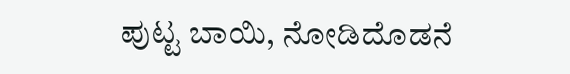ಪುಟ್ಟ ಬಾಯಿ, ನೋಡಿದೊಡನೆ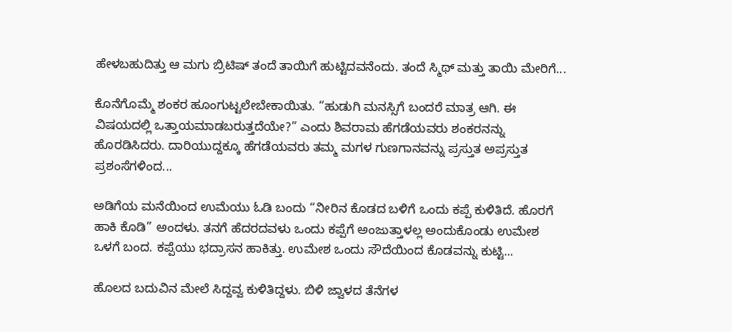ಹೇಳಬಹುದಿತ್ತು ಆ ಮಗು ಬ್ರಿಟಿಷ್ ತಂದೆ ತಾಯಿಗೆ ಹುಟ್ಟಿದವನೆಂದು. ತಂದೆ ಸ್ಮಿಥ್ ಮತ್ತು ತಾಯಿ ಮೇರಿಗೆ...

ಕೊನೆಗೊಮ್ಮೆ ಶಂಕರ ಹೂಂಗುಟ್ಟಲೇಬೇಕಾಯಿತು. “ಹುಡುಗಿ ಮನಸ್ಸಿಗೆ ಬಂದರೆ ಮಾತ್ರ ಆಗಿ. ಈ ವಿಷಯದಲ್ಲಿ ಒತ್ತಾಯಮಾಡಬರುತ್ತದೆಯೇ?” ಎಂದು ಶಿವರಾಮ ಹೆಗಡೆಯವರು ಶಂಕರನನ್ನು ಹೊರಡಿಸಿದರು. ದಾರಿಯುದ್ದಕ್ಕೂ ಹೆಗಡೆಯವರು ತಮ್ಮ ಮಗಳ ಗುಣಗಾನವನ್ನು ಪ್ರಸ್ತುತ ಅಪ್ರಸ್ತುತ ಪ್ರಶಂಸೆಗಳಿಂದ...

ಅಡಿಗೆಯ ಮನೆಯಿಂದ ಉಮೆಯು ಓಡಿ ಬಂದು “ನೀರಿನ ಕೊಡದ ಬಳಿಗೆ ಒಂದು ಕಪ್ಪೆ ಕುಳಿತಿದೆ. ಹೊರಗೆ ಹಾಕಿ ಕೊಡಿ” ಅಂದಳು. ತನಗೆ ಹೆದರದವಳು ಒಂದು ಕಪ್ಪೆಗೆ ಅಂಜುತ್ತಾಳಲ್ಲ ಅಂದುಕೊಂಡು ಉಮೇಶ ಒಳಗೆ ಬಂದ. ಕಪ್ಪೆಯು ಭದ್ರಾಸನ ಹಾಕಿತ್ತು. ಉಮೇಶ ಒಂದು ಸೌದೆಯಿಂದ ಕೊಡವನ್ನು ಕುಟ್ಟಿ...

ಹೊಲದ ಬದುವಿನ ಮೇಲೆ ಸಿದ್ದವ್ವ ಕುಳಿತಿದ್ದಳು. ಬಿಳಿ ಜ್ವಾಳದ ತೆನೆಗಳ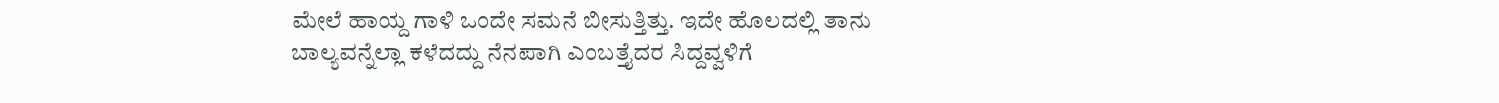ಮೇಲೆ ಹಾಯ್ದ ಗಾಳಿ ಒಂದೇ ಸಮನೆ ಬೀಸುತ್ತಿತ್ತು. ಇದೇ ಹೊಲದಲ್ಲಿ ತಾನು ಬಾಲ್ಯವನ್ನೆಲ್ಲಾ ಕಳೆದದ್ದು ನೆನಪಾಗಿ ಎಂಬತ್ತೈದರ ಸಿದ್ದವ್ವಳಿಗೆ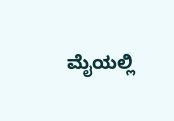ಮೈಯಲ್ಲಿ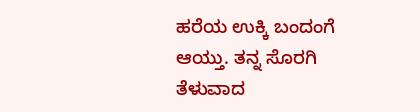ಹರೆಯ ಉಕ್ಕಿ ಬಂದಂಗೆ ಆಯ್ತು. ತನ್ನ ಸೊರಗಿ ತೆಳುವಾದ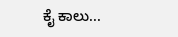ಕೈ ಕಾಲು...